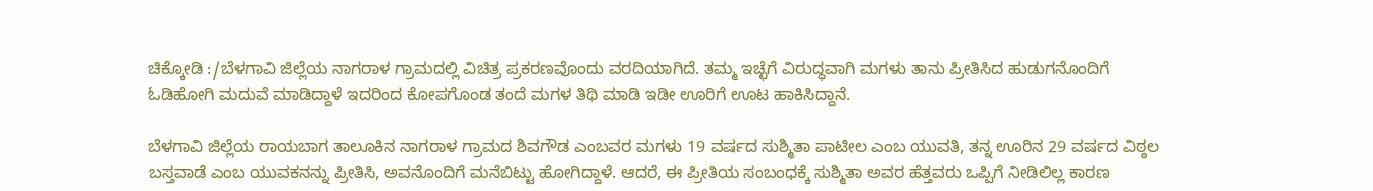ಚಿಕ್ಕೋಡಿ :/ಬೆಳಗಾವಿ ಜಿಲ್ಲೆಯ ನಾಗರಾಳ ಗ್ರಾಮದಲ್ಲಿ ವಿಚಿತ್ರ ಪ್ರಕರಣವೊಂದು ವರದಿಯಾಗಿದೆ. ತಮ್ಮ ಇಚ್ಛೆಗೆ ವಿರುದ್ಧವಾಗಿ ಮಗಳು ತಾನು ಪ್ರೀತಿಸಿದ ಹುಡುಗನೊಂದಿಗೆ ಓಡಿಹೋಗಿ ಮದುವೆ ಮಾಡಿದ್ದಾಳೆ ಇದರಿಂದ ಕೋಪಗೊಂಡ ತಂದೆ ಮಗಳ ತಿಥಿ ಮಾಡಿ ಇಡೀ ಊರಿಗೆ ಊಟ ಹಾಕಿಸಿದ್ದಾನೆ.

ಬೆಳಗಾವಿ ಜಿಲ್ಲೆಯ ರಾಯಬಾಗ ತಾಲೂಕಿನ ನಾಗರಾಳ ಗ್ರಾಮದ ಶಿವಗೌಡ ಎಂಬವರ ಮಗಳು 19 ವರ್ಷದ ಸುಶ್ಮಿತಾ ಪಾಟೀಲ ಎಂಬ ಯುವತಿ, ತನ್ನ ಊರಿನ 29 ವರ್ಷದ ವಿಠ್ಠಲ ಬಸ್ತವಾಡೆ ಎಂಬ ಯುವಕನನ್ನು ಪ್ರೀತಿಸಿ, ಅವನೊಂದಿಗೆ ಮನೆಬಿಟ್ಟು ಹೋಗಿದ್ದಾಳೆ. ಆದರೆ, ಈ ಪ್ರೀತಿಯ ಸಂಬಂಧಕ್ಕೆ ಸುಶ್ಮಿತಾ ಅವರ ಹೆತ್ತವರು ಒಪ್ಪಿಗೆ ನೀಡಿಲಿಲ್ಲ ಕಾರಣ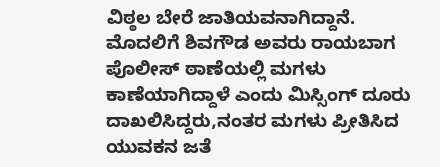ವಿಠ್ಠಲ ಬೇರೆ ಜಾತಿಯವನಾಗಿದ್ದಾನೆ.
ಮೊದಲಿಗೆ ಶಿವಗೌಡ ಅವರು ರಾಯಬಾಗ ಪೊಲೀಸ್ ಠಾಣೆಯಲ್ಲಿ ಮಗಳು ಕಾಣೆಯಾಗಿದ್ದಾಳೆ ಎಂದು ಮಿಸ್ಸಿಂಗ್ ದೂರು ದಾಖಲಿಸಿದ್ದರು,ನಂತರ ಮಗಳು ಪ್ರೀತಿಸಿದ ಯುವಕನ ಜತೆ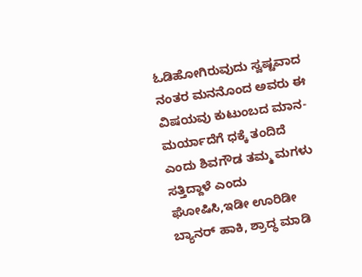ಓಡಿಹೋಗಿರುವುದು ಸ್ವಷ್ಟವಾದ ನಂತರ ಮನನೊಂದ ಅವರು ಈ ವಿಷಯವು ಕುಟುಂಬದ ಮಾನ-ಮರ್ಯಾದೆಗೆ ಧಕ್ಕೆ ತಂದಿದೆ ಎಂದು ಶಿವಗೌಡ ತಮ್ಮ ಮಗಳು ಸತ್ತಿದ್ದಾಳೆ ಎಂದು ಘೋಷಿಸಿ,ಇಡೀ ಊರಿಡೀ ಬ್ಯಾನರ್ ಹಾಕಿ, ಶ್ರಾದ್ಧ ಮಾಡಿ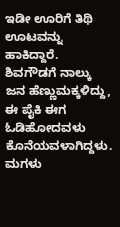ಇಡೀ ಊರಿಗೆ ತಿಥಿ ಊಟವನ್ನು ಹಾಕಿದ್ದಾರೆ.
ಶಿವಗೌಡಗೆ ನಾಲ್ಕು ಜನ ಹೆಣ್ಣುಮಕ್ಕಳಿದ್ದು, ಈ ಪೈಕಿ ಈಗ ಓಡಿಹೋದವಳು ಕೊನೆಯವಳಾಗಿದ್ದಳು. ಮಗಳು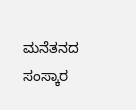ಮನೆತನದ ಸಂಸ್ಕಾರ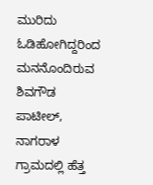ಮುರಿದು ಓಡಿಹೋಗಿದ್ದರಿಂದ ಮನನೊಂದಿರುವ ಶಿವಗೌಡ ಪಾಟೀಲ್, ನಾಗರಾಳ ಗ್ರಾಮದಲ್ಲಿ ಹೆತ್ತ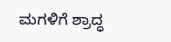ಮಗಳಿಗೆ ಶ್ರಾದ್ಧ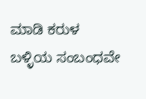ಮಾಡಿ ಕರುಳ ಬಳ್ಳಿಯ ಸಂಬಂಧವೇ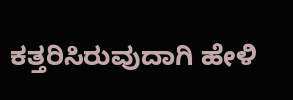ಕತ್ತರಿಸಿರುವುದಾಗಿ ಹೇಳಿ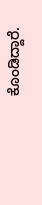ಕೊಂಡಿದ್ದಾರೆ.